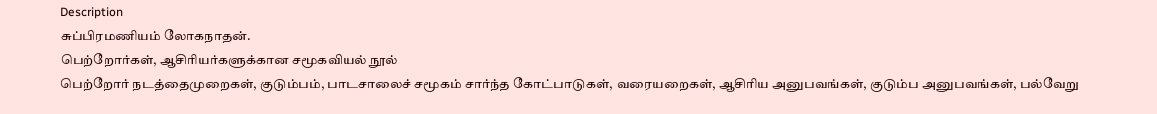Description
சுப்பிரமணியம் லோகநாதன்.
பெற்றோர்கள், ஆசிரியர்களுக்கான சமூகவியல் நூல்
பெற்றோர் நடத்தைமுறைகள், குடும்பம், பாடசாலைச் சமூகம் சார்ந்த கோட்பாடுகள், வரையறைகள், ஆசிரிய அனுபவங்கள், குடும்ப அனுபவங்கள், பல்வேறு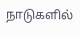நாடுகளில்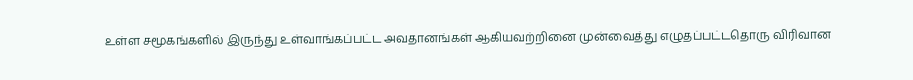உள்ள சமூகங்களில் இருந்து உள்வாங்கப்பட்ட அவதானங்கள் ஆகியவற்றினை முன்வைத்து எழுதப்பட்டதொரு விரிவான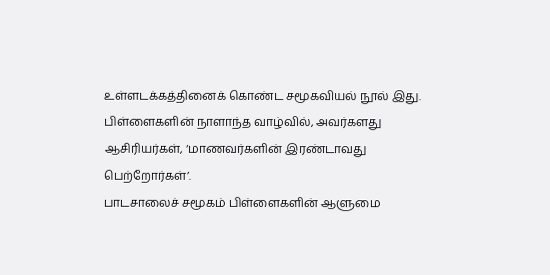உள்ளடக்கத்தினைக் கொண்ட சமூகவியல் நூல் இது.
பிள்ளைகளின் நாளாந்த வாழ்வில், அவர்களது ஆசிரியர்கள், ‘மாணவர்களின் இரண்டாவது பெற்றோர்கள்’.
பாடசாலைச் சமூகம் பிள்ளைகளின் ஆளுமை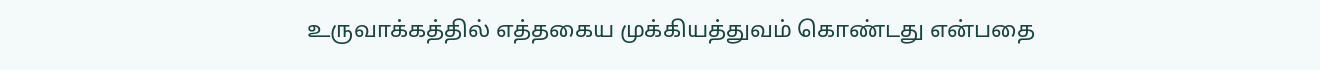உருவாக்கத்தில் எத்தகைய முக்கியத்துவம் கொண்டது என்பதை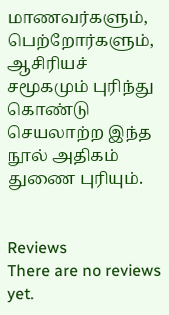மாணவர்களும், பெற்றோர்களும், ஆசிரியச் சமூகமும் புரிந்து கொண்டு செயலாற்ற இந்த நூல் அதிகம் துணை புரியும்.


Reviews
There are no reviews yet.